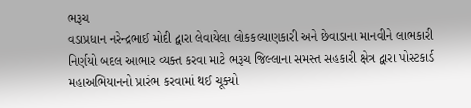ભરૂચ
વડાપ્રધાન નરેન્દ્રભાઈ મોદી દ્વારા લેવાયેલા લોકકલ્યાણકારી અને છેવાડાના માનવીને લાભકારી નિર્ણયો બદલ આભાર વ્યક્ત કરવા માટે ભરૂચ જિલ્લાના સમસ્ત સહકારી ક્ષેત્ર દ્વારા પોસ્ટકાર્ડ મહાઅભિયાનનો પ્રારંભ કરવામાં થઈ ચૂક્યો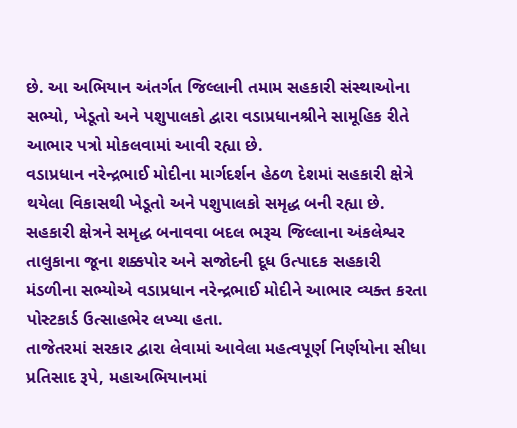છે. આ અભિયાન અંતર્ગત જિલ્લાની તમામ સહકારી સંસ્થાઓના સભ્યો, ખેડૂતો અને પશુપાલકો દ્વારા વડાપ્રધાનશ્રીને સામૂહિક રીતે આભાર પત્રો મોકલવામાં આવી રહ્યા છે.
વડાપ્રધાન નરેન્દ્રભાઈ મોદીના માર્ગદર્શન હેઠળ દેશમાં સહકારી ક્ષેત્રે થયેલા વિકાસથી ખેડૂતો અને પશુપાલકો સમૃદ્ધ બની રહ્યા છે. સહકારી ક્ષેત્રને સમૃદ્ધ બનાવવા બદલ ભરૂચ જિલ્લાના અંકલેશ્વર તાલુકાના જૂના શક્કપોર અને સજોદની દૂધ ઉત્પાદક સહકારી મંડળીના સભ્યોએ વડાપ્રધાન નરેન્દ્રભાઈ મોદીને આભાર વ્યક્ત કરતા પોસ્ટકાર્ડ ઉત્સાહભેર લખ્યા હતા.
તાજેતરમાં સરકાર દ્વારા લેવામાં આવેલા મહત્વપૂર્ણ નિર્ણયોના સીધા પ્રતિસાદ રૂપે, મહાઅભિયાનમાં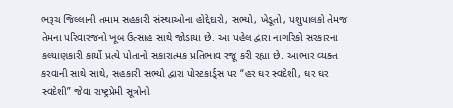ભરૂચ જિલ્લાની તમામ સહકારી સંસ્થાઓના હોદ્દેદારો, સભ્યો, ખેડૂતો, પશુપાલકો તેમજ તેમના પરિવારજનો ખૂબ ઉત્સાહ સાથે જોડાયા છે. આ પહેલ દ્વારા નાગરિકો સરકારના કલ્યાણકારી કાર્યો પ્રત્યે પોતાનો સકારાત્મક પ્રતિભાવ રજૂ કરી રહ્યા છે. આભાર વ્યક્ત કરવાની સાથે સાથે, સહકારી સભ્યો દ્વારા પોસ્ટકાર્ડ્સ પર “હર ઘર સ્વદેશી, ઘર ઘર સ્વદેશી” જેવા રાષ્ટ્રપ્રેમી સૂત્રોનો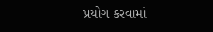પ્રયોગ કરવામાં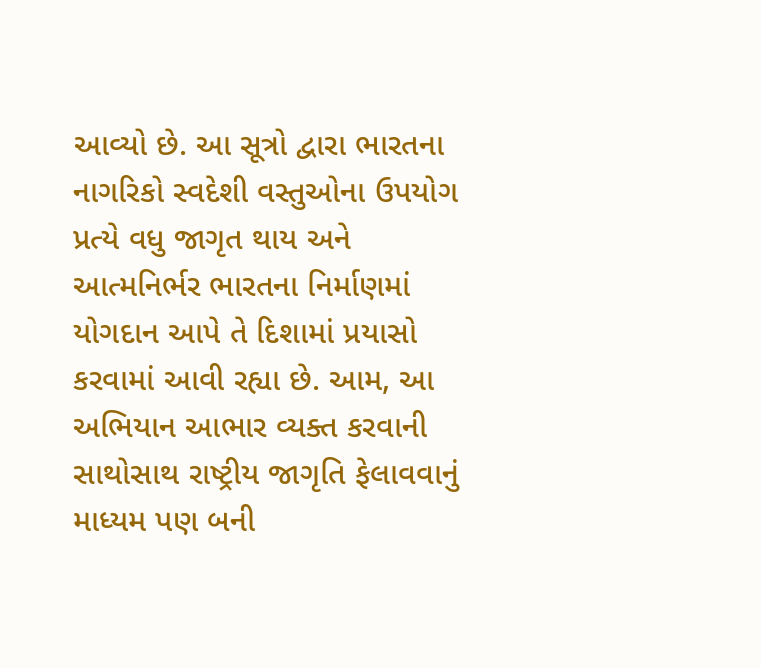આવ્યો છે. આ સૂત્રો દ્વારા ભારતના નાગરિકો સ્વદેશી વસ્તુઓના ઉપયોગ પ્રત્યે વધુ જાગૃત થાય અને આત્મનિર્ભર ભારતના નિર્માણમાં યોગદાન આપે તે દિશામાં પ્રયાસો કરવામાં આવી રહ્યા છે. આમ, આ અભિયાન આભાર વ્યક્ત કરવાની સાથોસાથ રાષ્ટ્રીય જાગૃતિ ફેલાવવાનું માધ્યમ પણ બની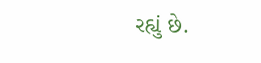રહ્યું છે.